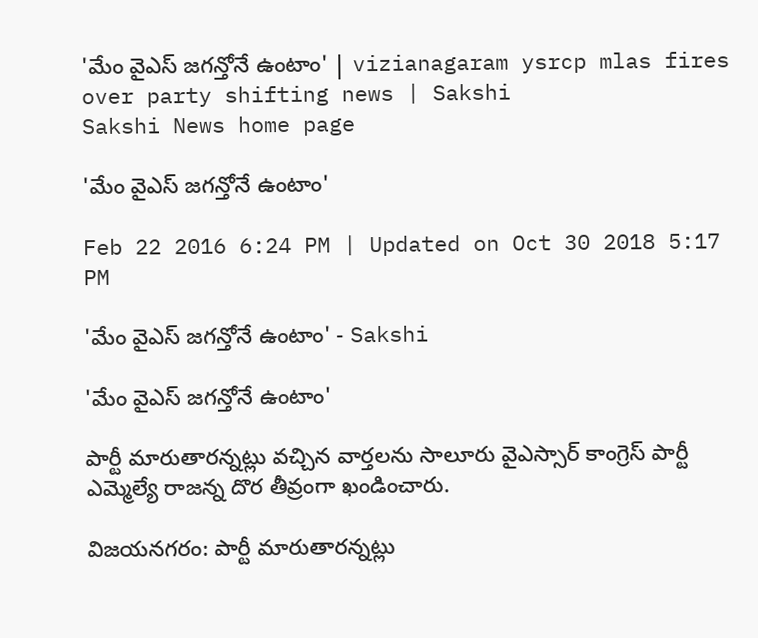'మేం వైఎస్ జగన్తోనే ఉంటాం' | vizianagaram ysrcp mlas fires over party shifting news | Sakshi
Sakshi News home page

'మేం వైఎస్ జగన్తోనే ఉంటాం'

Feb 22 2016 6:24 PM | Updated on Oct 30 2018 5:17 PM

'మేం వైఎస్ జగన్తోనే ఉంటాం' - Sakshi

'మేం వైఎస్ జగన్తోనే ఉంటాం'

పార్టీ మారుతారన్నట్లు వచ్చిన వార్తలను సాలూరు వైఎస్సార్ కాంగ్రెస్ పార్టీ ఎమ్మెల్యే రాజన్న దొర తీవ్రంగా ఖండించారు.

విజయనగరం: పార్టీ మారుతారన్నట్లు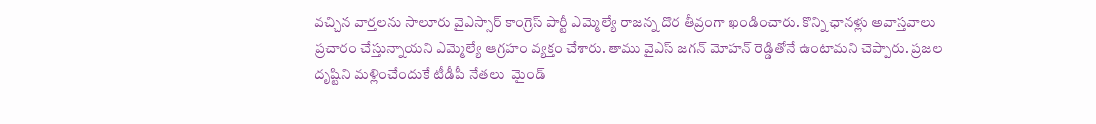వచ్చిన వార్తలను సాలూరు వైఎస్సార్ కాంగ్రెస్ పార్టీ ఎమ్మెల్యే రాజన్న దొర తీవ్రంగా ఖండించారు. కొన్ని ఛానళ్లు అవాస్తవాలు ప్రచారం చేస్తున్నాయని ఎమ్మెల్యే ఆగ్రహం వ్యక్తం చేశారు. తాము వైఎస్ జగన్ మోహన్ రెడ్డితోనే ఉంటామని చెప్పారు. ప్రజల దృష్టిని మళ్లించేందుకే టీడీపీ నేతలు  మైండ్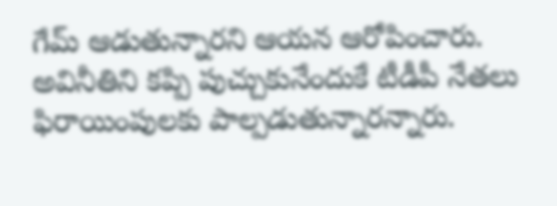గేమ్ ఆడుతున్నారని ఆయన ఆరోపించారు. అవినీతిని కప్పి పుచ్చుకునేందుకే టీడీపీ నేతలు ఫిరాయింపులకు పాల్పడుతున్నారన్నారు.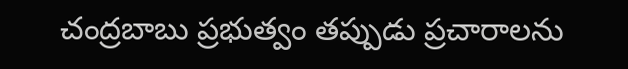చంద్రబాబు ప్రభుత్వం తప్పుడు ప్రచారాలను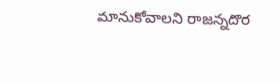మానుకోవాలని రాజన్నదొర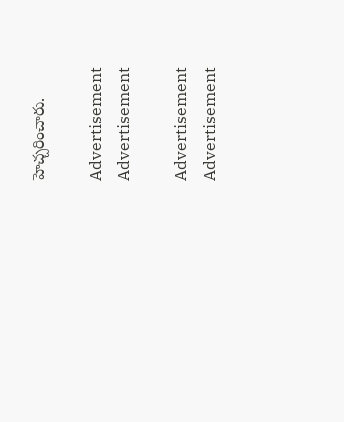హెచ్చరించారు.

Advertisement
Advertisement

Advertisement
Advertisement